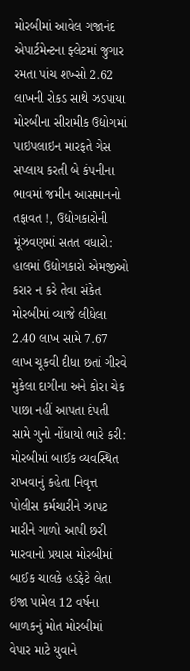મોરબીમાં આવેલ ગજાનંદ એપાર્ટમેન્ટના ફ્લેટમાં જુગાર રમતા પાંચ શખ્સો 2.62 લાખની રોકડ સાથે ઝડપાયા મોરબીના સીરામીક ઉદ્યોગમાં પાઇપલાઇન મારફતે ગેસ સપ્લાય કરતી બે કંપનીના ભાવમાં જમીન આસમાનનો તફાવત !, ઉદ્યોગકારોની મૂંઝવણમાં સતત વધારો: હાલમાં ઉદ્યોગકારો એમજીઓ કરાર ન કરે તેવા સંકેત મોરબીમાં વ્યાજે લીધેલા 2.40 લાખ સામે 7.67 લાખ ચૂકવી દીધા છતાં ગીરવે મુકેલા દાગીના અને કોરા ચેક પાછા નહીં આપતા દંપતી સામે ગુનો નોંધાયો ભારે કરી: મોરબીમાં બાઈક વ્યવસ્થિત રાખવાનું કહેતા નિવૃત્ત પોલીસ કર્મચારીને ઝાપટ મારીને ગાળો આપી છરી મારવાનો પ્રયાસ મોરબીમાં બાઈક ચાલકે હડફેટે લેતા ઇજા પામેલ 12 વર્ષના બાળકનું મોત મોરબીમાં વેપાર માટે યુવાને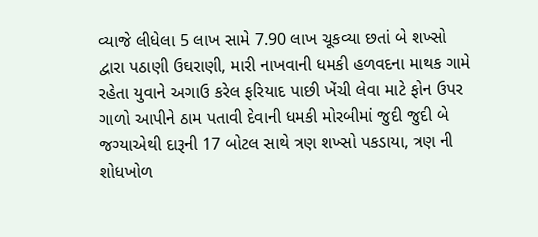વ્યાજે લીધેલા 5 લાખ સામે 7.90 લાખ ચૂકવ્યા છતાં બે શખ્સો દ્વારા પઠાણી ઉઘરાણી, મારી નાખવાની ધમકી હળવદના માથક ગામે રહેતા યુવાને અગાઉ કરેલ ફરિયાદ પાછી ખેંચી લેવા માટે ફોન ઉપર ગાળો આપીને ઠામ પતાવી દેવાની ધમકી મોરબીમાં જુદી જુદી બે જગ્યાએથી દારૂની 17 બોટલ સાથે ત્રણ શખ્સો પકડાયા, ત્રણ ની શોધખોળ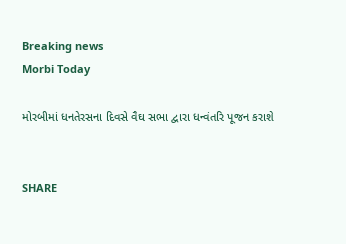Breaking news
Morbi Today

મોરબીમાં ધનતેરસના દિવસે વૈઘ સભા દ્વારા ધન્વંતરિ પૂજન કરાશે


SHARE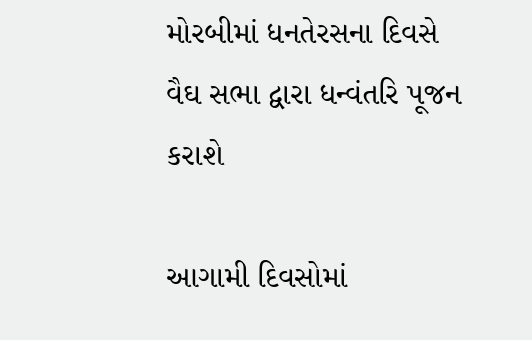મોરબીમાં ધનતેરસના દિવસે વૈઘ સભા દ્વારા ધન્વંતરિ પૂજન કરાશે

આગામી દિવસોમાં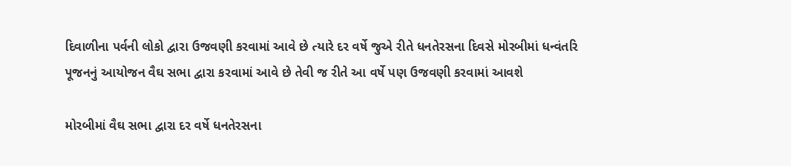દિવાળીના પર્વની લોકો દ્વારા ઉજવણી કરવામાં આવે છે ત્યારે દર વર્ષે જુએ રીતે ધનતેરસના દિવસે મોરબીમાં ધન્વંતરિ પૂજનનું આયોજન વૈઘ સભા દ્વારા કરવામાં આવે છે તેવી જ રીતે આ વર્ષે પણ ઉજવણી કરવામાં આવશે

મોરબીમાં વૈઘ સભા દ્વારા દર વર્ષે ધનતેરસના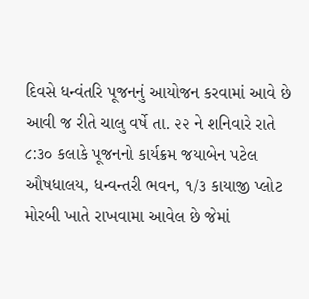દિવસે ધન્વંતરિ પૂજનનું આયોજન કરવામાં આવે છે આવી જ રીતે ચાલુ વર્ષે તા. ૨૨ ને શનિવારે રાતે ૮:૩૦ કલાકે પૂજનનો કાર્યક્રમ જયાબેન પટેલ ઔષધાલય, ધન્વન્તરી ભવન, ૧/૩ કાયાજી પ્લોટ મોરબી ખાતે રાખવામા આવેલ છે જેમાં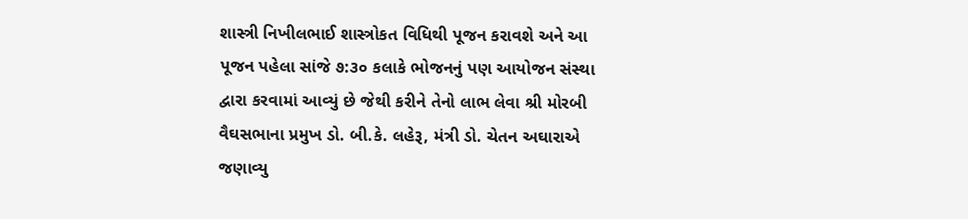શાસ્ત્રી નિખીલભાઈ શાસ્ત્રોકત વિધિથી પૂજન કરાવશે અને આ પૂજન પહેલા સાંજે ૭:૩૦ કલાકે ભોજનનું પણ આયોજન સંસ્થા દ્વારા કરવામાં આવ્યું છે જેથી કરીને તેનો લાભ લેવા શ્રી મોરબી વૈઘસભાના પ્રમુખ ડો. બી.કે. લહેરૂ, મંત્રી ડો. ચેતન અઘારાએ જણાવ્યુ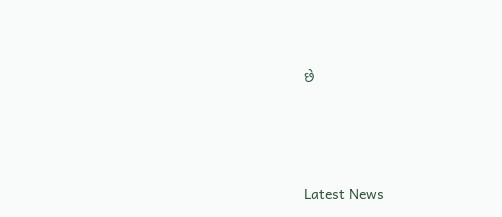છે






Latest News